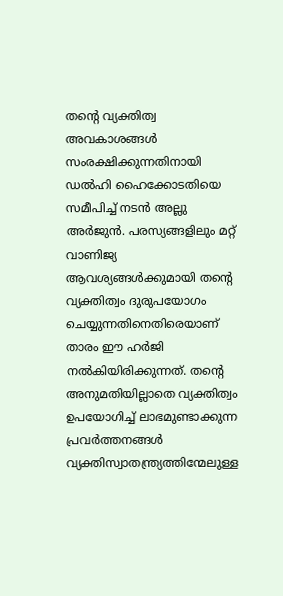തന്റെ വ്യക്തിത്വ അവകാശങ്ങൾ സംരക്ഷിക്കുന്നതിനായി ഡൽഹി ഹൈക്കോടതിയെ സമീപിച്ച് നടൻ അല്ലു അർജുൻ. പരസ്യങ്ങളിലും മറ്റ് വാണിജ്യ ആവശ്യങ്ങൾക്കുമായി തന്റെ വ്യക്തിത്വം ദുരുപയോഗം ചെയ്യുന്നതിനെതിരെയാണ് താരം ഈ ഹർജി നൽകിയിരിക്കുന്നത്. തന്റെ അനുമതിയില്ലാതെ വ്യക്തിത്വം ഉപയോഗിച്ച് ലാഭമുണ്ടാക്കുന്ന പ്രവർത്തനങ്ങൾ വ്യക്തിസ്വാതന്ത്ര്യത്തിന്മേലുള്ള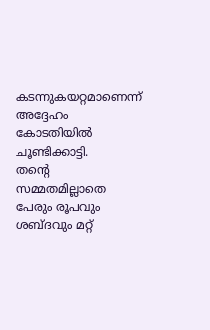കടന്നുകയറ്റമാണെന്ന് അദ്ദേഹം കോടതിയിൽ ചൂണ്ടിക്കാട്ടി.
തന്റെ സമ്മതമില്ലാതെ പേരും രൂപവും ശബ്ദവും മറ്റ്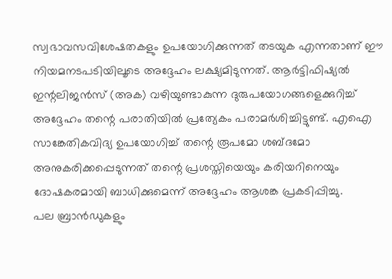സ്വഭാവസവിശേഷതകളും ഉപയോഗിക്കുന്നത് തടയുക എന്നതാണ് ഈ നിയമനടപടിയിലൂടെ അദ്ദേഹം ലക്ഷ്യമിടുന്നത്. ആർട്ടിഫിഷ്യൽ ഇന്റലിജൻസ് (അക) വഴിയുണ്ടാകുന്ന ദുരുപയോഗങ്ങളെക്കുറിച്ച് അദ്ദേഹം തന്റെ പരാതിയിൽ പ്രത്യേകം പരാമർശിച്ചിട്ടുണ്ട്. എഐ സാങ്കേതികവിദ്യ ഉപയോഗിച്ച് തന്റെ രൂപമോ ശബ്ദമോ അനുകരിക്കപ്പെടുന്നത് തന്റെ പ്രശസ്തിയെയും കരിയറിനെയും ദോഷകരമായി ബാധിക്കുമെന്ന് അദ്ദേഹം ആശങ്ക പ്രകടിപ്പിച്ചു.
പല ബ്രാൻഡുകളും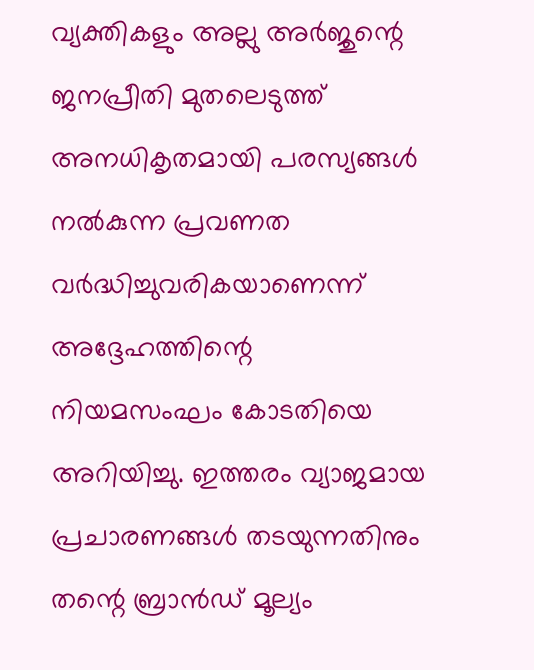വ്യക്തികളും അല്ലു അർജുന്റെ ജനപ്രീതി മുതലെടുത്ത് അനധികൃതമായി പരസ്യങ്ങൾ നൽകുന്ന പ്രവണത വർദ്ധിച്ചുവരികയാണെന്ന് അദ്ദേഹത്തിന്റെ നിയമസംഘം കോടതിയെ അറിയിച്ചു. ഇത്തരം വ്യാജമായ പ്രചാരണങ്ങൾ തടയുന്നതിനും തന്റെ ബ്രാൻഡ് മൂല്യം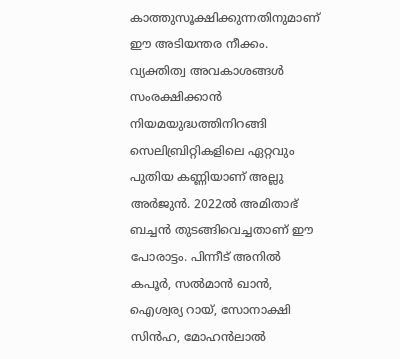കാത്തുസൂക്ഷിക്കുന്നതിനുമാണ് ഈ അടിയന്തര നീക്കം.
വ്യക്തിത്വ അവകാശങ്ങൾ സംരക്ഷിക്കാൻ നിയമയുദ്ധത്തിനിറങ്ങി സെലിബ്രിറ്റികളിലെ ഏറ്റവും പുതിയ കണ്ണിയാണ് അല്ലു അർജുൻ. 2022ൽ അമിതാഭ് ബച്ചൻ തുടങ്ങിവെച്ചതാണ് ഈ പോരാട്ടം. പിന്നീട് അനിൽ കപൂർ, സൽമാൻ ഖാൻ, ഐശ്വര്യ റായ്, സോനാക്ഷി സിൻഹ, മോഹൻലാൽ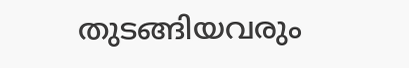തുടങ്ങിയവരും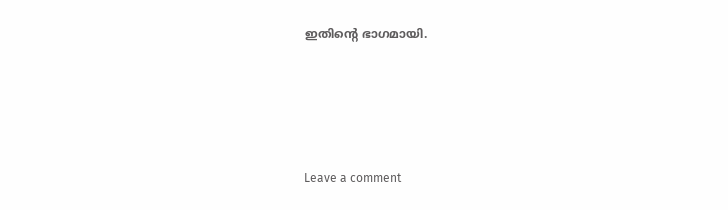ഇതിന്റെ ഭാഗമായി.






Leave a comment